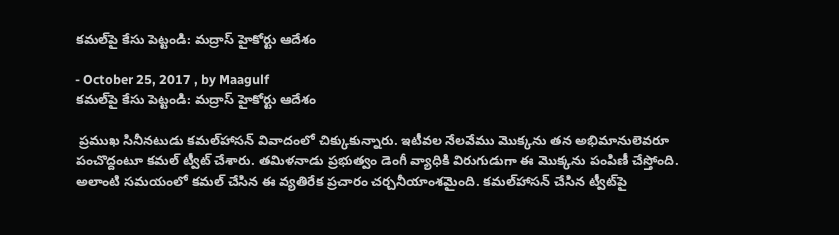కమల్‌పై కేసు పెట్టండి: మద్రాస్ హైకోర్టు ఆదేశం

- October 25, 2017 , by Maagulf
కమల్‌పై కేసు పెట్టండి: మద్రాస్ హైకోర్టు ఆదేశం

 ప్రముఖ సినీనటుడు కమల్‌హాసన్ వివాదంలో చిక్కుకున్నారు. ఇటీవల నేలవేము మొక్కను తన అభిమానులెవరూ పంచొద్దంటూ కమల్ ట్వీట్ చేశారు. తమిళనాడు ప్రభుత్వం డెంగీ వ్యాధికి విరుగుడుగా ఈ మొక్కను పంపిణీ చేస్తోంది. అలాంటి సమయంలో కమల్ చేసిన ఈ వ్యతిరేక ప్రచారం చర్చనీయాంశమైంది. కమల్‌హాసన్ చేసిన ట్వీట్‌పై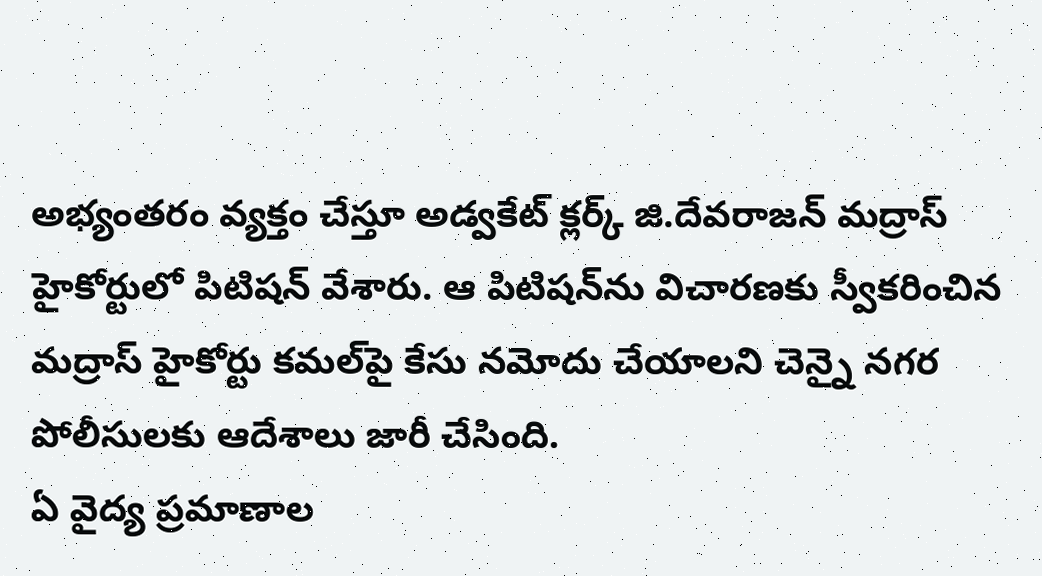అభ్యంతరం వ్యక్తం చేస్తూ అడ్వకేట్ క్లర్క్ జి.దేవరాజన్ మద్రాస్ హైకోర్టులో పిటిషన్ వేశారు. ఆ పిటిషన్‌ను విచారణకు స్వీకరించిన మద్రాస్ హైకోర్టు కమల్‌పై కేసు నమోదు చేయాలని చెన్నై నగర పోలీసులకు ఆదేశాలు జారీ చేసింది.
ఏ వైద్య ప్రమాణాల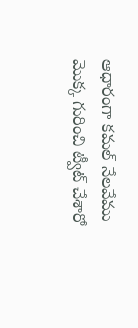ఆధారంగా కమల్ నేలవేము మొక్క గురించి ట్వీట్ చేశారో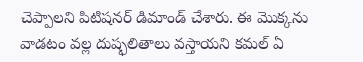చెప్పాలని పిటిషనర్ డిమాండ్ చేశారు. ఈ మొక్కను వాడటం వల్ల దుష్ఫలితాలు వస్తాయని కమల్ ఏ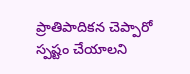ప్రాతిపాదికన చెప్పారో స్పష్టం చేయాలని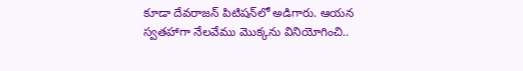కూడా దేవరాజన్ పిటిషన్‌లో అడిగారు. ఆయన స్వతహాగా నేలవేము మొక్కను వినియోగించి..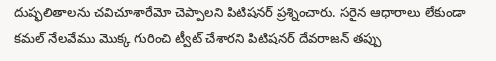దుష్ఫలితాలను చవిచూశారేమో చెప్పాలని పిటిషనర్ ప్రశ్నించారు. సరైన ఆధారాలు లేకుండా కమల్ నేలవేము మొక్క గురించి ట్వీట్ చేశారని పిటిషనర్ దేవరాజన్ తప్పు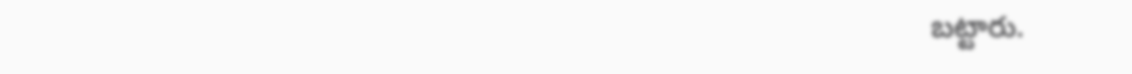బట్టారు.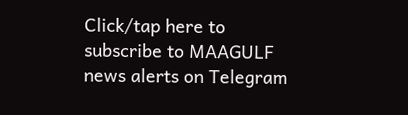Click/tap here to subscribe to MAAGULF news alerts on Telegram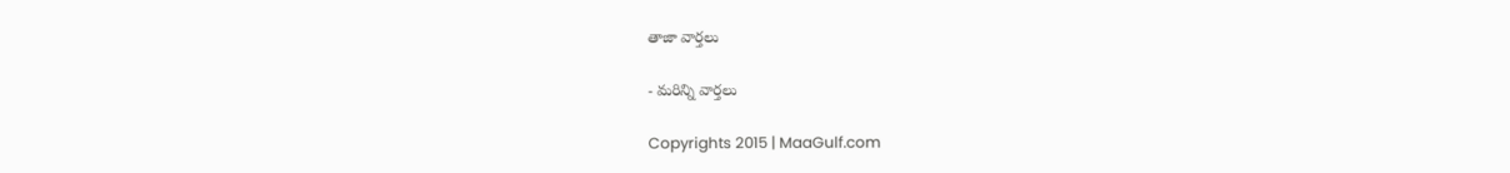తాజా వార్తలు

- మరిన్ని వార్తలు

Copyrights 2015 | MaaGulf.com